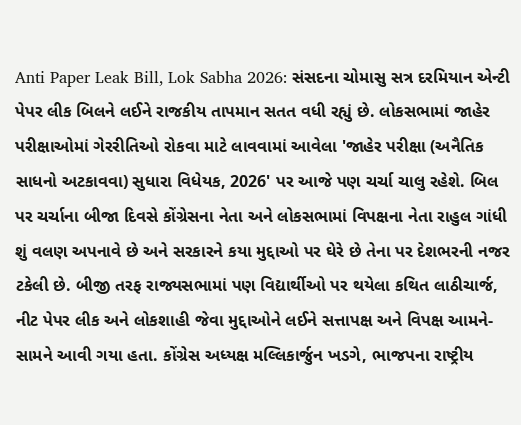Anti Paper Leak Bill, Lok Sabha 2026: સંસદના ચોમાસુ સત્ર દરમિયાન એન્ટી પેપર લીક બિલને લઈને રાજકીય તાપમાન સતત વધી રહ્યું છે. લોકસભામાં જાહેર પરીક્ષાઓમાં ગેરરીતિઓ રોકવા માટે લાવવામાં આવેલા 'જાહેર પરીક્ષા (અનૈતિક સાધનો અટકાવવા) સુધારા વિધેયક, 2026' પર આજે પણ ચર્ચા ચાલુ રહેશે. બિલ પર ચર્ચાના બીજા દિવસે કોંગ્રેસના નેતા અને લોકસભામાં વિપક્ષના નેતા રાહુલ ગાંધી શું વલણ અપનાવે છે અને સરકારને કયા મુદ્દાઓ પર ઘેરે છે તેના પર દેશભરની નજર ટકેલી છે. બીજી તરફ રાજ્યસભામાં પણ વિદ્યાર્થીઓ પર થયેલા કથિત લાઠીચાર્જ, નીટ પેપર લીક અને લોકશાહી જેવા મુદ્દાઓને લઈને સત્તાપક્ષ અને વિપક્ષ આમને-સામને આવી ગયા હતા. કોંગ્રેસ અધ્યક્ષ મલ્લિકાર્જુન ખડગે, ભાજપના રાષ્ટ્રીય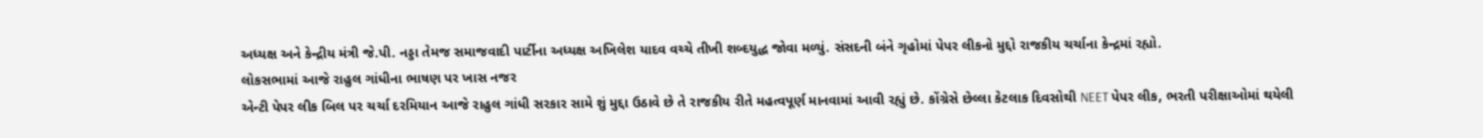અધ્યક્ષ અને કેન્દ્રીય મંત્રી જે.પી. નડ્ડા તેમજ સમાજવાદી પાર્ટીના અધ્યક્ષ અખિલેશ યાદવ વચ્ચે તીખી શબ્દયુદ્ધ જોવા મળ્યું. સંસદની બંને ગૃહોમાં પેપર લીકનો મુદ્દો રાજકીય ચર્ચાના કેન્દ્રમાં રહ્યો.
લોકસભામાં આજે રાહુલ ગાંધીના ભાષણ પર ખાસ નજર
એન્ટી પેપર લીક બિલ પર ચર્ચા દરમિયાન આજે રાહુલ ગાંધી સરકાર સામે શું મુદ્દા ઉઠાવે છે તે રાજકીય રીતે મહત્વપૂર્ણ માનવામાં આવી રહ્યું છે. કોંગ્રેસે છેલ્લા કેટલાક દિવસોથી NEET પેપર લીક, ભરતી પરીક્ષાઓમાં થયેલી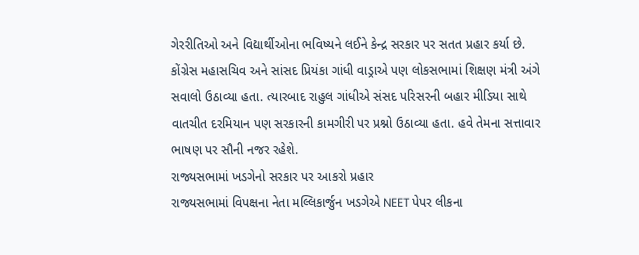ગેરરીતિઓ અને વિદ્યાર્થીઓના ભવિષ્યને લઈને કેન્દ્ર સરકાર પર સતત પ્રહાર કર્યા છે. કોંગ્રેસ મહાસચિવ અને સાંસદ પ્રિયંકા ગાંધી વાડ્રાએ પણ લોકસભામાં શિક્ષણ મંત્રી અંગે સવાલો ઉઠાવ્યા હતા. ત્યારબાદ રાહુલ ગાંધીએ સંસદ પરિસરની બહાર મીડિયા સાથે વાતચીત દરમિયાન પણ સરકારની કામગીરી પર પ્રશ્નો ઉઠાવ્યા હતા. હવે તેમના સત્તાવાર ભાષણ પર સૌની નજર રહેશે.
રાજ્યસભામાં ખડગેનો સરકાર પર આકરો પ્રહાર
રાજ્યસભામાં વિપક્ષના નેતા મલ્લિકાર્જુન ખડગેએ NEET પેપર લીકના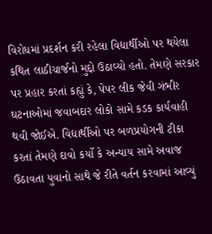વિરોધમાં પ્રદર્શન કરી રહેલા વિદ્યાર્થીઓ પર થયેલા કથિત લાઠીચાર્જનો મુદ્દો ઉઠાવ્યો હતો. તેમણે સરકાર પર પ્રહાર કરતાં કહ્યું કે, પેપર લીક જેવી ગંભીર ઘટનાઓમાં જવાબદાર લોકો સામે કડક કાર્યવાહી થવી જોઈએ. વિદ્યાર્થીઓ પર બળપ્રયોગની ટીકા કરતાં તેમણે દાવો કર્યો કે અન્યાય સામે અવાજ ઉઠાવતા યુવાનો સાથે જે રીતે વર્તન કરવામાં આવ્યું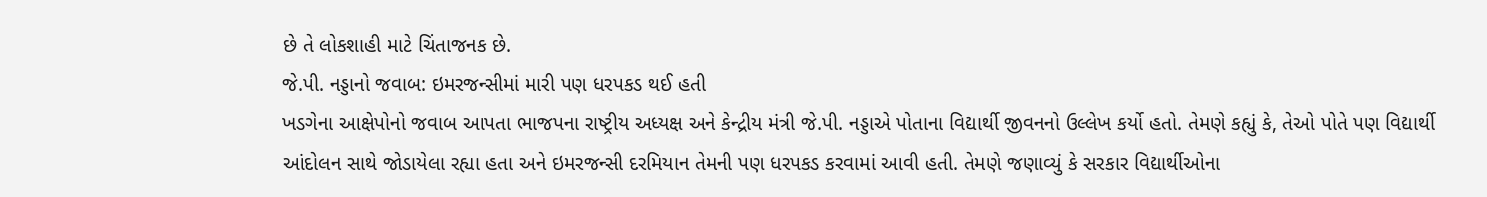છે તે લોકશાહી માટે ચિંતાજનક છે.
જે.પી. નડ્ડાનો જવાબ: ઇમરજન્સીમાં મારી પણ ધરપકડ થઈ હતી
ખડગેના આક્ષેપોનો જવાબ આપતા ભાજપના રાષ્ટ્રીય અધ્યક્ષ અને કેન્દ્રીય મંત્રી જે.પી. નડ્ડાએ પોતાના વિદ્યાર્થી જીવનનો ઉલ્લેખ કર્યો હતો. તેમણે કહ્યું કે, તેઓ પોતે પણ વિદ્યાર્થી આંદોલન સાથે જોડાયેલા રહ્યા હતા અને ઇમરજન્સી દરમિયાન તેમની પણ ધરપકડ કરવામાં આવી હતી. તેમણે જણાવ્યું કે સરકાર વિદ્યાર્થીઓના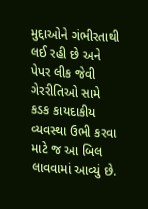મુદ્દાઓને ગંભીરતાથી લઈ રહી છે અને પેપર લીક જેવી ગેરરીતિઓ સામે કડક કાયદાકીય વ્યવસ્થા ઉભી કરવા માટે જ આ બિલ લાવવામાં આવ્યું છે.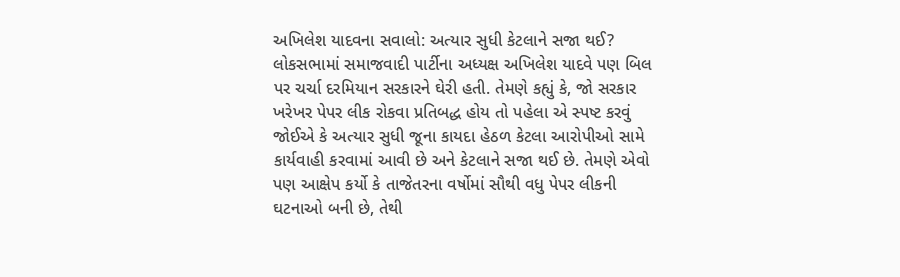અખિલેશ યાદવના સવાલો: અત્યાર સુધી કેટલાને સજા થઈ?
લોકસભામાં સમાજવાદી પાર્ટીના અધ્યક્ષ અખિલેશ યાદવે પણ બિલ પર ચર્ચા દરમિયાન સરકારને ઘેરી હતી. તેમણે કહ્યું કે, જો સરકાર ખરેખર પેપર લીક રોકવા પ્રતિબદ્ધ હોય તો પહેલા એ સ્પષ્ટ કરવું જોઈએ કે અત્યાર સુધી જૂના કાયદા હેઠળ કેટલા આરોપીઓ સામે કાર્યવાહી કરવામાં આવી છે અને કેટલાને સજા થઈ છે. તેમણે એવો પણ આક્ષેપ કર્યો કે તાજેતરના વર્ષોમાં સૌથી વધુ પેપર લીકની ઘટનાઓ બની છે, તેથી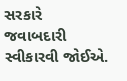સરકારે જવાબદારી સ્વીકારવી જોઈએ.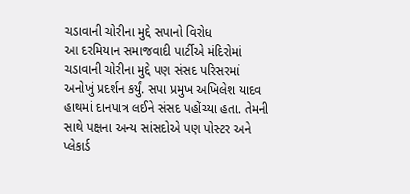ચડાવાની ચોરીના મુદ્દે સપાનો વિરોધ
આ દરમિયાન સમાજવાદી પાર્ટીએ મંદિરોમાં ચડાવાની ચોરીના મુદ્દે પણ સંસદ પરિસરમાં અનોખું પ્રદર્શન કર્યું. સપા પ્રમુખ અખિલેશ યાદવ હાથમાં દાનપાત્ર લઈને સંસદ પહોંચ્યા હતા. તેમની સાથે પક્ષના અન્ય સાંસદોએ પણ પોસ્ટર અને પ્લેકાર્ડ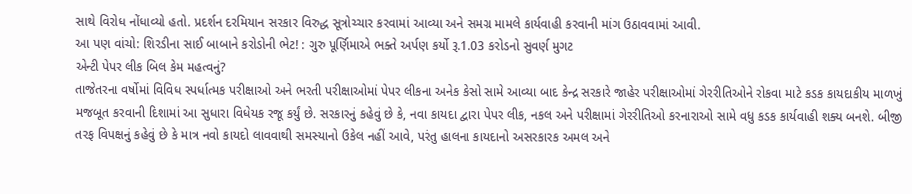સાથે વિરોધ નોંધાવ્યો હતો. પ્રદર્શન દરમિયાન સરકાર વિરુદ્ધ સૂત્રોચ્ચાર કરવામાં આવ્યા અને સમગ્ર મામલે કાર્યવાહી કરવાની માંગ ઉઠાવવામાં આવી.
આ પણ વાંચો: શિરડીના સાઈ બાબાને કરોડોની ભેટ! : ગુરુ પૂર્ણિમાએ ભક્તે અર્પણ કર્યો રૂ.1.03 કરોડનો સુવર્ણ મુગટ
એન્ટી પેપર લીક બિલ કેમ મહત્વનું?
તાજેતરના વર્ષોમાં વિવિધ સ્પર્ધાત્મક પરીક્ષાઓ અને ભરતી પરીક્ષાઓમાં પેપર લીકના અનેક કેસો સામે આવ્યા બાદ કેન્દ્ર સરકારે જાહેર પરીક્ષાઓમાં ગેરરીતિઓને રોકવા માટે કડક કાયદાકીય માળખું મજબૂત કરવાની દિશામાં આ સુધારા વિધેયક રજૂ કર્યું છે. સરકારનું કહેવું છે કે, નવા કાયદા દ્વારા પેપર લીક, નકલ અને પરીક્ષામાં ગેરરીતિઓ કરનારાઓ સામે વધુ કડક કાર્યવાહી શક્ય બનશે. બીજી તરફ વિપક્ષનું કહેવું છે કે માત્ર નવો કાયદો લાવવાથી સમસ્યાનો ઉકેલ નહીં આવે, પરંતુ હાલના કાયદાનો અસરકારક અમલ અને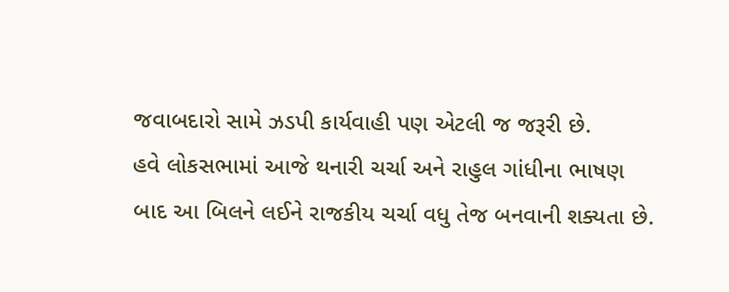જવાબદારો સામે ઝડપી કાર્યવાહી પણ એટલી જ જરૂરી છે.
હવે લોકસભામાં આજે થનારી ચર્ચા અને રાહુલ ગાંધીના ભાષણ બાદ આ બિલને લઈને રાજકીય ચર્ચા વધુ તેજ બનવાની શક્યતા છે.